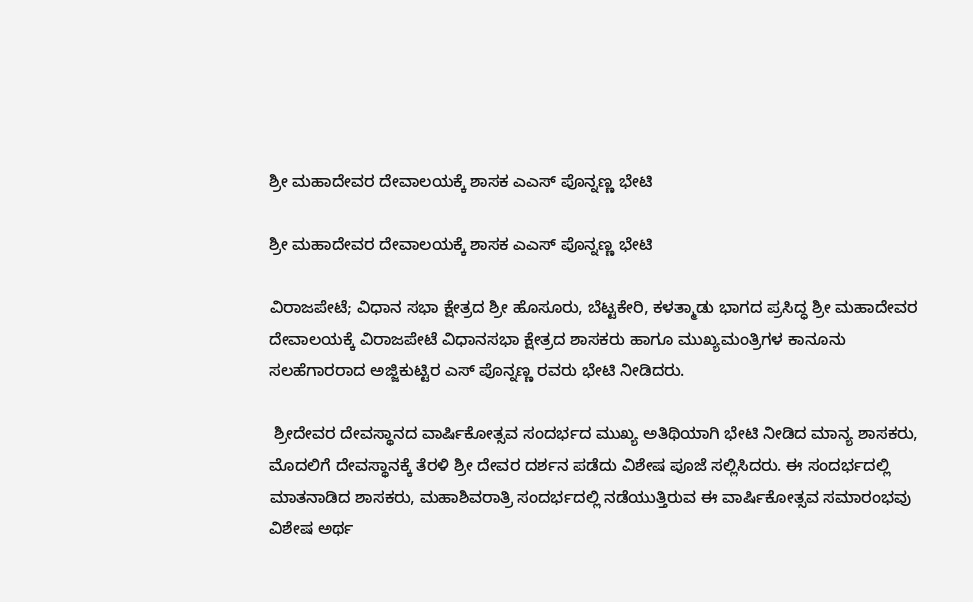ಶ್ರೀ ಮಹಾದೇವರ ದೇವಾಲಯಕ್ಕೆ ಶಾಸಕ ಎಎಸ್ ಪೊನ್ನಣ್ಣ ಭೇಟಿ

ಶ್ರೀ ಮಹಾದೇವರ ದೇವಾಲಯಕ್ಕೆ ಶಾಸಕ ಎಎಸ್ ಪೊನ್ನಣ್ಣ ಭೇಟಿ

ವಿರಾಜಪೇಟೆ; ವಿಧಾನ ಸಭಾ ಕ್ಷೇತ್ರದ ಶ್ರೀ ಹೊಸೂರು, ಬೆಟ್ಟಕೇರಿ, ಕಳತ್ಮಾಡು ಭಾಗದ ಪ್ರಸಿದ್ಧ ಶ್ರೀ ಮಹಾದೇವರ ದೇವಾಲಯಕ್ಕೆ ವಿರಾಜಪೇಟೆ ವಿಧಾನಸಭಾ ಕ್ಷೇತ್ರದ ಶಾಸಕರು ಹಾಗೂ ಮುಖ್ಯಮಂತ್ರಿಗಳ ಕಾನೂನು ಸಲಹೆಗಾರರಾದ ಅಜ್ಜಿಕುಟ್ಟಿರ ಎಸ್ ಪೊನ್ನಣ್ಣ ರವರು ಭೇಟಿ ನೀಡಿದರು.

 ಶ್ರೀದೇವರ ದೇವಸ್ಥಾನದ ವಾರ್ಷಿಕೋತ್ಸವ ಸಂದರ್ಭದ ಮುಖ್ಯ ಅತಿಥಿಯಾಗಿ ಭೇಟಿ ನೀಡಿದ ಮಾನ್ಯ ಶಾಸಕರು, ಮೊದಲಿಗೆ ದೇವಸ್ಥಾನಕ್ಕೆ ತೆರಳಿ ಶ್ರೀ ದೇವರ ದರ್ಶನ ಪಡೆದು ವಿಶೇಷ ಪೂಜೆ ಸಲ್ಲಿಸಿದರು. ಈ ಸಂದರ್ಭದಲ್ಲಿ ಮಾತನಾಡಿದ ಶಾಸಕರು, ಮಹಾಶಿವರಾತ್ರಿ ಸಂದರ್ಭದಲ್ಲಿ ನಡೆಯುತ್ತಿರುವ ಈ ವಾರ್ಷಿಕೋತ್ಸವ ಸಮಾರಂಭವು ವಿಶೇಷ ಅರ್ಥ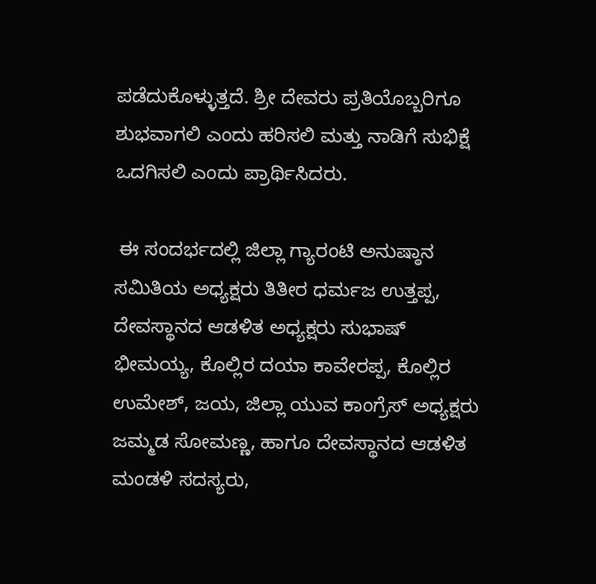ಪಡೆದುಕೊಳ್ಳುತ್ತದೆ. ಶ್ರೀ ದೇವರು ಪ್ರತಿಯೊಬ್ಬರಿಗೂ ಶುಭವಾಗಲಿ ಎಂದು ಹರಿಸಲಿ ಮತ್ತು ನಾಡಿಗೆ ಸುಭಿಕ್ಷೆ ಒದಗಿಸಲಿ ಎಂದು ಪ್ರಾರ್ಥಿಸಿದರು.

 ಈ ಸಂದರ್ಭದಲ್ಲಿ ಜಿಲ್ಲಾ ಗ್ಯಾರಂಟಿ ಅನುಷ್ಠಾನ ಸಮಿತಿಯ ಅಧ್ಯಕ್ಷರು ತಿತೀರ ಧರ್ಮಜ ಉತ್ತಪ್ಪ, ದೇವಸ್ಥಾನದ ಆಡಳಿತ ಅಧ್ಯಕ್ಷರು ಸುಭಾಷ್ ಭೀಮಯ್ಯ, ಕೊಲ್ಲಿರ ದಯಾ ಕಾವೇರಪ್ಪ, ಕೊಲ್ಲಿರ ಉಮೇಶ್, ಜಯ, ಜಿಲ್ಲಾ ಯುವ ಕಾಂಗ್ರೆಸ್ ಅಧ್ಯಕ್ಷರು ಜಮ್ಮಡ ಸೋಮಣ್ಣ, ಹಾಗೂ ದೇವಸ್ಥಾನದ ಆಡಳಿತ ಮಂಡಳಿ ಸದಸ್ಯರು,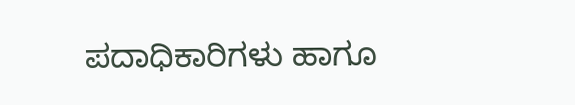ಪದಾಧಿಕಾರಿಗಳು ಹಾಗೂ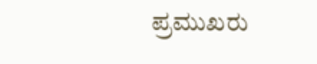ಪ್ರಮುಖರು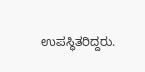ಉಪಸ್ಥಿತರಿದ್ದರು.